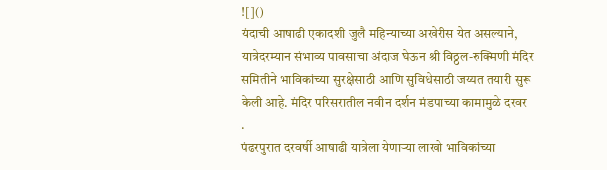![]()
यंदाची आषाढी एकादशी जुलै महिन्याच्या अखेरीस येत असल्याने, यात्रेदरम्यान संभाव्य पावसाचा अंदाज घेऊन श्री विठ्ठल-रुक्मिणी मंदिर समितीने भाविकांच्या सुरक्षेसाठी आणि सुविधेसाठी जय्यत तयारी सुरू केली आहे. मंदिर परिसरातील नवीन दर्शन मंडपाच्या कामामुळे दरवर
.
पंढरपुरात दरवर्षी आषाढी यात्रेला येणाऱ्या लाखो भाविकांच्या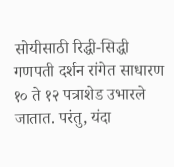सोयीसाठी रिद्धी-सिद्धी गणपती दर्शन रांगेत साधारण १० ते १२ पत्राशेड उभारले जातात. परंतु, यंदा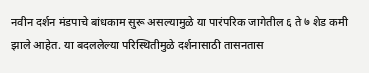नवीन दर्शन मंडपाचे बांधकाम सुरू असल्यामुळे या पारंपरिक जागेतील ६ ते ७ शेड कमी झाले आहेत. या बदललेल्या परिस्थितीमुळे दर्शनासाठी तासनतास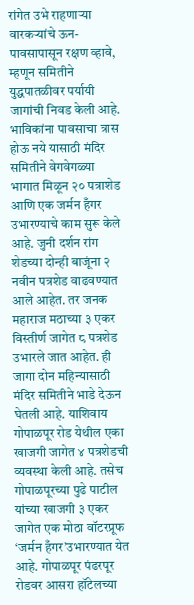रांगेत उभे राहणाऱ्या वारकऱ्यांचे ऊन-पावसापासून रक्षण व्हावे, म्हणून समितीने युद्धपातळीवर पर्यायी जागांची निवड केली आहे. भाविकांना पावसाचा त्रास होऊ नये यासाठी मंदिर समितीने वेगवेगळ्या भागात मिळून २० पत्राशेड आणि एक जर्मन हँगर उभारण्याचे काम सुरू केले आहे. जुनी दर्शन रांग शेडच्या दोन्ही बाजूंना २ नवीन पत्रशेड वाढवण्यात आले आहेत. तर जनक महाराज मठाच्या ३ एकर विस्तीर्ण जागेत ८ पत्रशेड उभारले जात आहेत. ही जागा दोन महिन्यासाठी मंदिर समितीने भाडे देऊन घेतली आहे. याशिवाय गोपाळपूर रोड येथील एका खाजगी जागेत ४ पत्रशेडची व्यवस्था केली आहे. तसेच गोपाळपूरच्या पुढे पाटील यांच्या खाजगी ३ एकर जागेत एक मोठा वॉटरप्रूफ ‘जर्मन हँगर’उभारण्यात येत आहे. गोपाळपूर पंढरपूर रोडवर आसरा हॉटेलच्या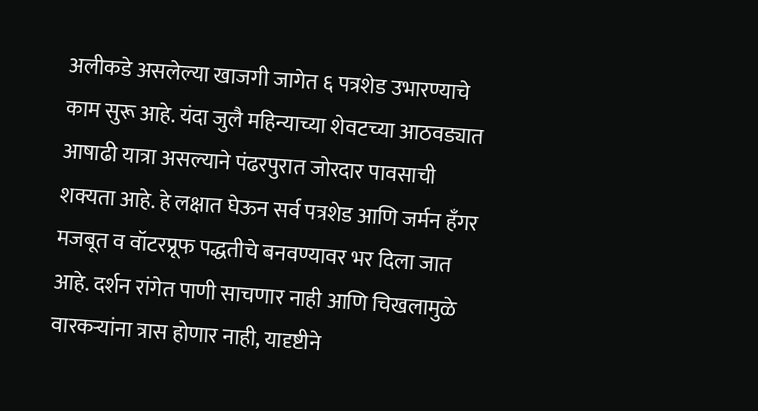अलीकडे असलेल्या खाजगी जागेत ६ पत्रशेड उभारण्याचे काम सुरू आहे. यंदा जुलै महिन्याच्या शेवटच्या आठवड्यात आषाढी यात्रा असल्याने पंढरपुरात जोरदार पावसाची शक्यता आहे. हे लक्षात घेऊन सर्व पत्रशेड आणि जर्मन हँगर मजबूत व वॉटरप्रूफ पद्धतीचे बनवण्यावर भर दिला जात आहे. दर्शन रांगेत पाणी साचणार नाही आणि चिखलामुळे वारकऱ्यांना त्रास होणार नाही, यादृष्टीने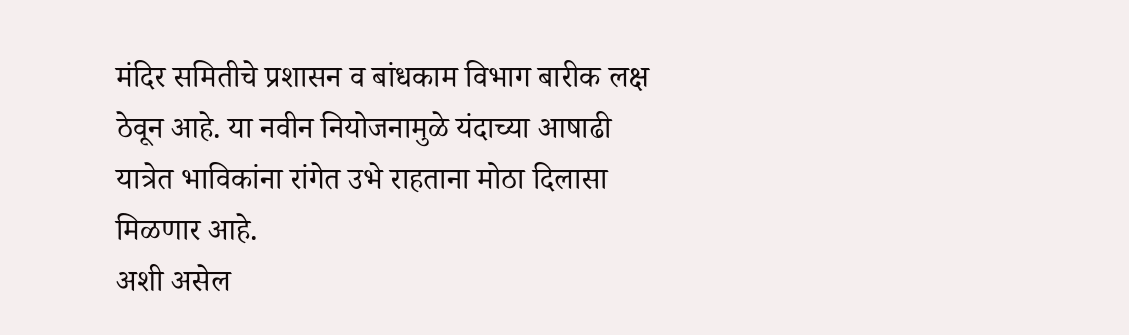मंदिर समितीचे प्रशासन व बांधकाम विभाग बारीक लक्ष ठेवून आहे. या नवीन नियोजनामुळे यंदाच्या आषाढी यात्रेत भाविकांना रांगेत उभे राहताना मोठा दिलासा मिळणार आहे.
अशी असेल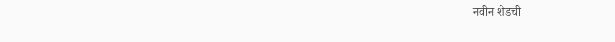नवीन शेडची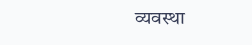व्यवस्था